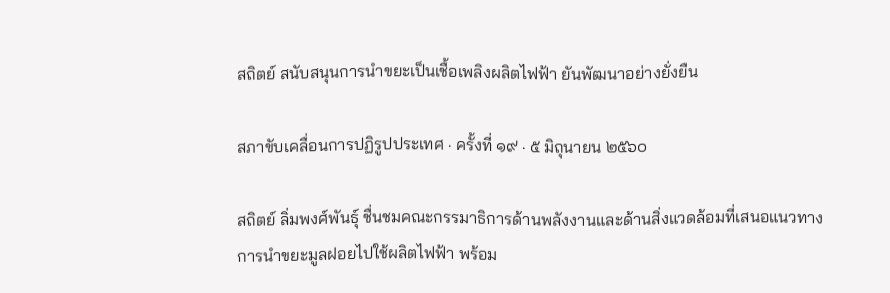สถิตย์ สนับสนุนการนำขยะเป็นเชื้อเพลิงผลิตไฟฟ้า ยันพัฒนาอย่างยั่งยืน

สภาขับเคลื่อนการปฏิรูปประเทศ · ครั้งที่ ๑๙ · ๕ มิถุนายน ๒๕๖๐

สถิตย์ ลิ่มพงศ์พันธุ์ ชื่นชมคณะกรรมาธิการด้านพลังงานและด้านสิ่งแวดล้อมที่เสนอแนวทางการนำขยะมูลฝอยไปใช้ผลิตไฟฟ้า พร้อม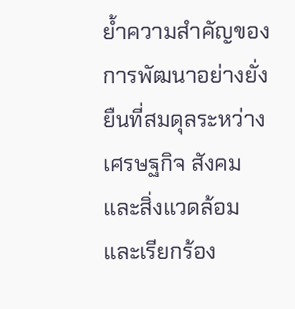ย้ำความสำคัญของการพัฒนาอย่างยั่งยืนที่สมดุลระหว่างเศรษฐกิจ สังคม และสิ่งแวดล้อม และเรียกร้อง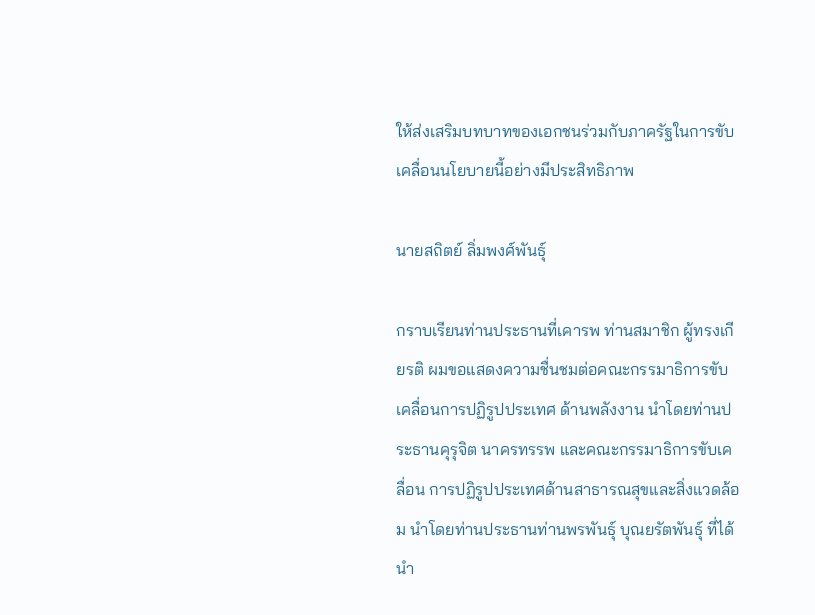ให้ส่งเสริมบทบาทของเอกชนร่วมกับภาครัฐในการขับเคลื่อนนโยบายนี้อย่างมีประสิทธิภาพ

นายสถิตย์ ลิ่มพงศ์พันธุ์

กราบเรียนท่านประธานที่เคารพ ท่านสมาชิก ผู้ทรงเกียรติ ผมขอแสดงความชื่นชมต่อคณะกรรมาธิการขับเคลื่อนการปฏิรูปประเทศ ด้านพลังงาน นำโดยท่านประธานคุรุจิต นาครทรรพ และคณะกรรมาธิการขับเคลื่อน การปฏิรูปประเทศด้านสาธารณสุขและสิ่งแวดล้อม นำโดยท่านประธานท่านพรพันธุ์ บุณยรัตพันธุ์ ที่ได้นำ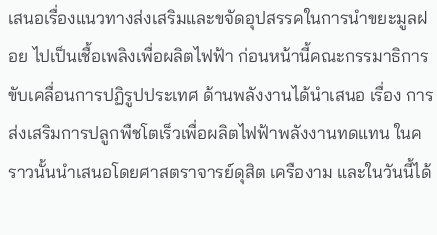เสนอเรื่องแนวทางส่งเสริมและขจัดอุปสรรคในการนำขยะมูลฝอย ไปเป็นเชื้อเพลิงเพื่อผลิตไฟฟ้า ก่อนหน้านี้คณะกรรมาธิการขับเคลื่อนการปฏิรูปประเทศ ด้านพลังงานได้นำเสนอ เรื่อง การส่งเสริมการปลูกพืชโตเร็วเพื่อผลิตไฟฟ้าพลังงานทดแทน ในคราวนั้นนำเสนอโดยศาสตราจารย์ดุสิต เครืองาม และในวันนี้ได้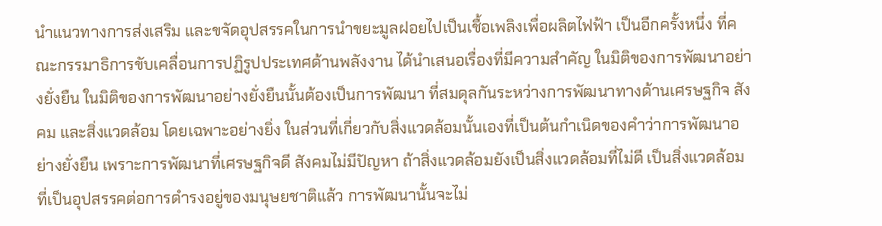นำแนวทางการส่งเสริม และขจัดอุปสรรคในการนำขยะมูลฝอยไปเป็นเชื้อเพลิงเพื่อผลิตไฟฟ้า เป็นอีกครั้งหนึ่ง ที่คณะกรรมาธิการขับเคลื่อนการปฏิรูปประเทศด้านพลังงาน ได้นำเสนอเรื่องที่มีความสำคัญ ในมิติของการพัฒนาอย่างยั่งยืน ในมิติของการพัฒนาอย่างยั่งยืนนั้นต้องเป็นการพัฒนา ที่สมดุลกันระหว่างการพัฒนาทางด้านเศรษฐกิจ สังคม และสิ่งแวดล้อม โดยเฉพาะอย่างยิ่ง ในส่วนที่เกี่ยวกับสิ่งแวดล้อมนั้นเองที่เป็นต้นกำเนิดของคำว่าการพัฒนาอย่างยั่งยืน เพราะการพัฒนาที่เศรษฐกิจดี สังคมไม่มีปัญหา ถ้าสิ่งแวดล้อมยังเป็นสิ่งแวดล้อมที่ไม่ดี เป็นสิ่งแวดล้อมที่เป็นอุปสรรคต่อการดำรงอยู่ของมนุษยชาติแล้ว การพัฒนานั้นจะไม่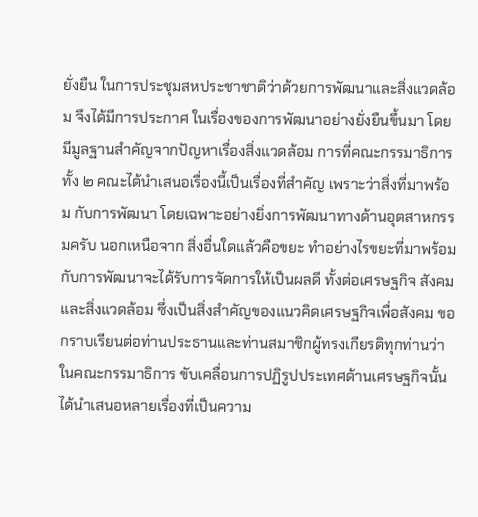ยั่งยืน ในการประชุมสหประชาชาติว่าด้วยการพัฒนาและสิ่งแวดล้อม จึงได้มีการประกาศ ในเรื่องของการพัฒนาอย่างยั่งยืนขึ้นมา โดยมีมูลฐานสำคัญจากปัญหาเรื่องสิ่งแวดล้อม การที่คณะกรรมาธิการทั้ง ๒ คณะได้นำเสนอเรื่องนี้เป็นเรื่องที่สำคัญ เพราะว่าสิ่งที่มาพร้อม กับการพัฒนา โดยเฉพาะอย่างยิ่งการพัฒนาทางด้านอุตสาหกรรมครับ นอกเหนือจาก สิ่งอื่นใดแล้วคือขยะ ทำอย่างไรขยะที่มาพร้อมกับการพัฒนาจะได้รับการจัดการให้เป็นผลดี ทั้งต่อเศรษฐกิจ สังคม และสิ่งแวดล้อม ซึ่งเป็นสิ่งสำคัญของแนวคิดเศรษฐกิจเพื่อสังคม ขอกราบเรียนต่อท่านประธานและท่านสมาชิกผู้ทรงเกียรติทุกท่านว่าในคณะกรรมาธิการ ขับเคลื่อนการปฏิรูปประเทศด้านเศรษฐกิจนั้น ได้นำเสนอหลายเรื่องที่เป็นความ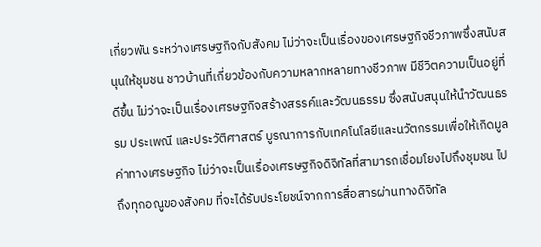เกี่ยวพัน ระหว่างเศรษฐกิจกับสังคม ไม่ว่าจะเป็นเรื่องของเศรษฐกิจชีวภาพซึ่งสนับสนุนให้ชุมชน ชาวบ้านที่เกี่ยวข้องกับความหลากหลายทางชีวภาพ มีชีวิตความเป็นอยู่ที่ดีขึ้น ไม่ว่าจะเป็นเรื่องเศรษฐกิจสร้างสรรค์และวัฒนธรรม ซึ่งสนับสนุนให้นำวัฒนธรรม ประเพณี และประวัติศาสตร์ บูรณาการกับเทคโนโลยีและนวัตกรรมเพื่อให้เกิดมูลค่าทางเศรษฐกิจ ไม่ว่าจะเป็นเรื่องเศรษฐกิจดิจิทัลที่สามารถเชื่อมโยงไปถึงชุมชน ไปถึงทุกอณูของสังคม ที่จะได้รับประโยชน์จากการสื่อสารผ่านทางดิจิทัล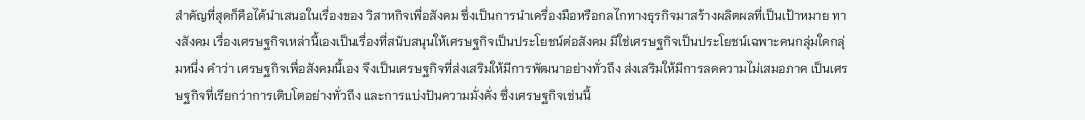สำคัญที่สุดก็คือได้นำเสนอในเรื่องของ วิสาหกิจเพื่อสังคม ซึ่งเป็นการนำเครื่องมือหรือกลไกทางธุรกิจมาสร้างผลิตผลที่เป็นเป้าหมาย ทางสังคม เรื่องเศรษฐกิจเหล่านี้เองเป็นเรื่องที่สนับสนุนให้เศรษฐกิจเป็นประโยชน์ต่อสังคม มิใช่เศรษฐกิจเป็นประโยชน์เฉพาะคนกลุ่มใดกลุ่มหนึ่ง คำว่า เศรษฐกิจเพื่อสังคมนี้เอง จึงเป็นเศรษฐกิจที่ส่งเสริมให้มีการพัฒนาอย่างทั่วถึง ส่งเสริมให้มีการลดความไม่เสมอภาค เป็นเศรษฐกิจที่เรียกว่าการเติบโตอย่างทั่วถึง และการแบ่งปันความมั่งคั่ง ซึ่งเศรษฐกิจเช่นนี้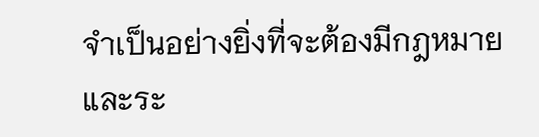จำเป็นอย่างยิ่งที่จะต้องมีกฎหมายและระ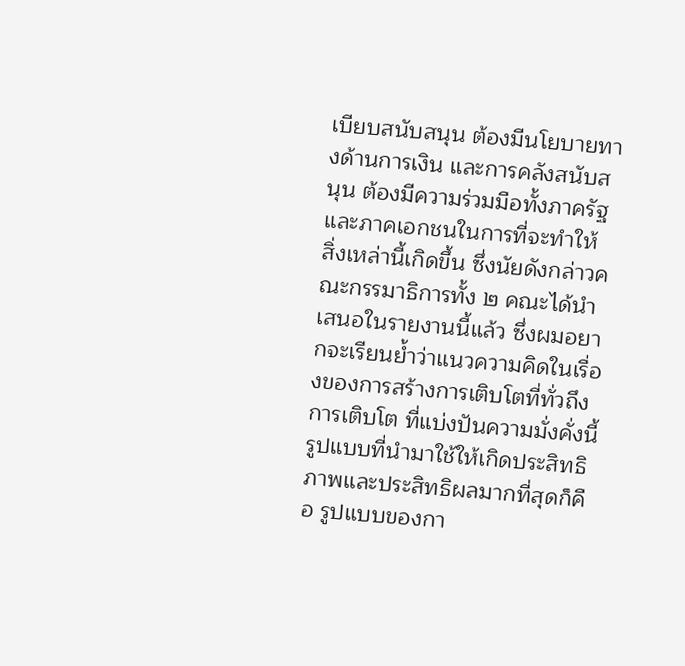เบียบสนับสนุน ต้องมีนโยบายทางด้านการเงิน และการคลังสนับสนุน ต้องมีความร่วมมือทั้งภาครัฐและภาคเอกชนในการที่จะทำให้ สิ่งเหล่านี้เกิดขึ้น ซึ่งนัยดังกล่าวคณะกรรมาธิการทั้ง ๒ คณะได้นำเสนอในรายงานนี้แล้ว ซึ่งผมอยากจะเรียนย้ำว่าแนวความคิดในเรื่องของการสร้างการเติบโตที่ทั่วถึง การเติบโต ที่แบ่งปันความมั่งคั่งนี้ รูปแบบที่นำมาใช้ให้เกิดประสิทธิภาพและประสิทธิผลมากที่สุดก็คือ รูปแบบของกา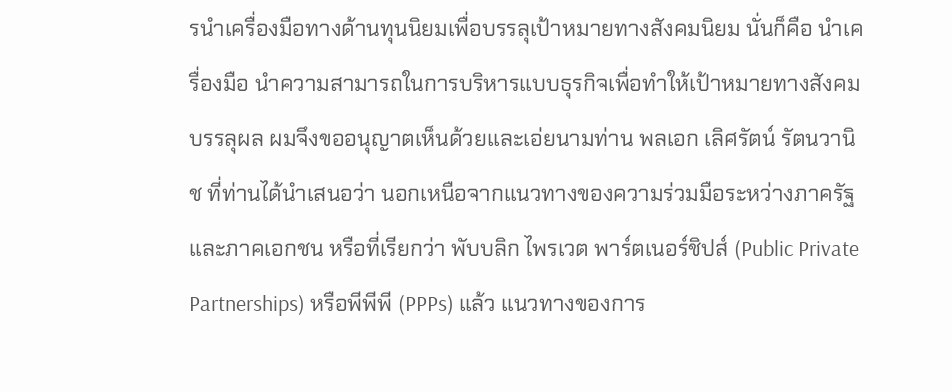รนำเครื่องมือทางด้านทุนนิยมเพื่อบรรลุเป้าหมายทางสังคมนิยม นั่นก็คือ นำเครื่องมือ นำความสามารถในการบริหารแบบธุรกิจเพื่อทำให้เป้าหมายทางสังคมบรรลุผล ผมจึงขออนุญาตเห็นด้วยและเอ่ยนามท่าน พลเอก เลิศรัตน์ รัตนวานิช ที่ท่านได้นำเสนอว่า นอกเหนือจากแนวทางของความร่วมมือระหว่างภาครัฐและภาคเอกชน หรือที่เรียกว่า พับบลิก ไพรเวต พาร์ตเนอร์ชิปส์ (Public Private Partnerships) หรือพีพีพี (PPPs) แล้ว แนวทางของการ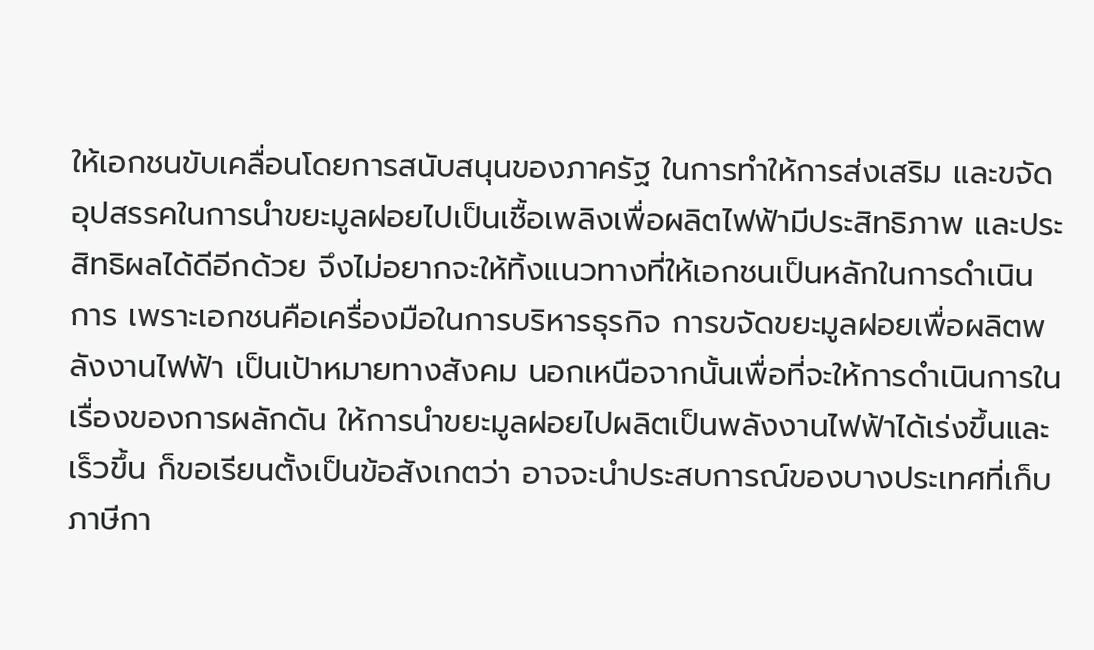ให้เอกชนขับเคลื่อนโดยการสนับสนุนของภาครัฐ ในการทำให้การส่งเสริม และขจัดอุปสรรคในการนำขยะมูลฝอยไปเป็นเชื้อเพลิงเพื่อผลิตไฟฟ้ามีประสิทธิภาพ และประสิทธิผลได้ดีอีกด้วย จึงไม่อยากจะให้ทิ้งแนวทางที่ให้เอกชนเป็นหลักในการดำเนินการ เพราะเอกชนคือเครื่องมือในการบริหารธุรกิจ การขจัดขยะมูลฝอยเพื่อผลิตพลังงานไฟฟ้า เป็นเป้าหมายทางสังคม นอกเหนือจากนั้นเพื่อที่จะให้การดำเนินการในเรื่องของการผลักดัน ให้การนำขยะมูลฝอยไปผลิตเป็นพลังงานไฟฟ้าได้เร่งขึ้นและเร็วขึ้น ก็ขอเรียนตั้งเป็นข้อสังเกตว่า อาจจะนำประสบการณ์ของบางประเทศที่เก็บภาษีกา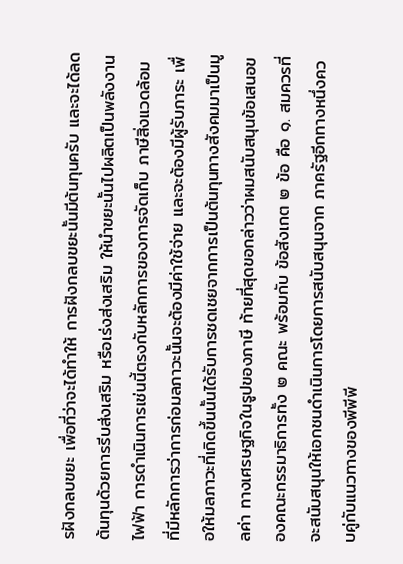รฝังกลบขยะ เพื่อที่ว่าจะได้ทำให้ การฝังกลบขยะนั้นมีต้นทุนครับ และจะได้ลดต้นทุนด้วยการรีบส่งเสริม หรือเร่งส่งเสริม ให้นำขยะนั้นไปผลิตเป็นพลังงานไฟฟ้า การดำเนินการเช่นนี้ตรงกับหลักการของการจัดเก็บ ภาษีสิ่งแวดล้อมที่มีหลักการว่าการก่อมลภาวะนั้นจะต้องมีค่าใช้จ่าย และจะต้องมีผู้รับภาระ เพื่อให้มลภาวะที่เกิดขึ้นนั้นได้รับการชดเชยจากการเป็นต้นทุนทางสังคมมาเป็นมูลค่า ทางเศรษฐกิจในรูปของภาษี ท้ายที่สุดขอกล่าวว่าผมสนับสนุนข้อเสนอของคณะกรรมาธิการทั้ง ๒ คณะ พร้อมกับ ข้อสังเกต ๒ ข้อ คือ ๑. สมควรที่จะสนับสนุนให้เอกชนดำเนินการโดยการสนับสนุนจาก ภาครัฐอีกทางหนึ่งควบคู่กับแนวทางของพีพีพี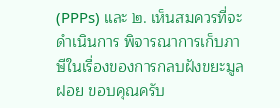(PPPs) และ ๒. เห็นสมควรที่จะดำเนินการ พิจารณาการเก็บภาษีในเรื่องของการกลบฝังขยะมูลฝอย ขอบคุณครับ